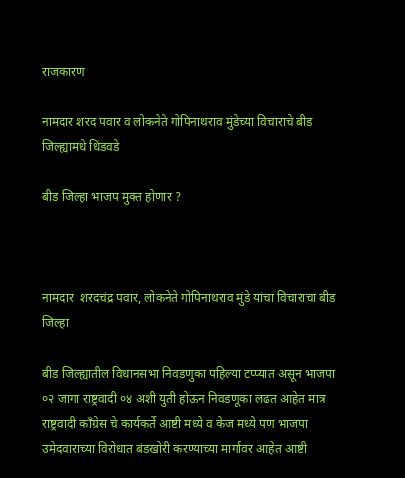राजकारण

नामदार शरद पवार व लोकनेते गोपिनाथराव मुंडेच्या विचाराचे बीड जिल्ह्यामधे धिंडवडे

बीड जिल्हा भाजप मुक्त होणार ?



नामदार  शरदचंद्र पवार, लोकनेते गोपिनाथराव मुंडे यांचा विचाराचा बीड जिल्हा

बीड जिल्ह्यातील विधानसभा निवडणुका पहिल्या टप्प्यात असून भाजपा ०२ जागा राष्ट्रवादी ०४ अशी युती होऊन निवडणूका लढत आहेत मात्र राष्ट्रवादी काँग्रेस चे कार्यकर्ते आष्टी मध्ये व केज मध्ये पण भाजपा उमेदवाराच्या विरोधात बंडखोरी करण्याच्या मार्गावर आहेत आष्टी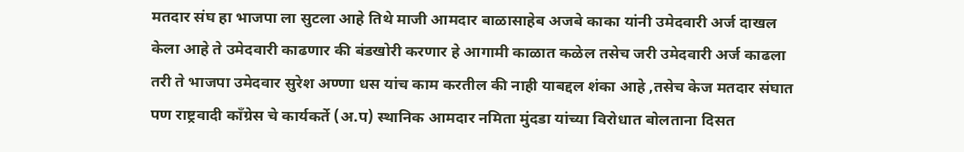मतदार संघ हा भाजपा ला सुटला आहे तिथे माजी आमदार बाळासाहेब अजबे काका यांनी उमेदवारी अर्ज दाखल केला आहे ते उमेदवारी काढणार की बंडखोरी करणार हे आगामी काळात कळेल तसेच जरी उमेदवारी अर्ज काढला तरी ते भाजपा उमेदवार सुरेश अण्णा धस यांच काम करतील की नाही याबद्दल शंका आहे ,तसेच केज मतदार संघात पण राष्ट्रवादी काँग्रेस चे कार्यकर्ते (अ.प) स्थानिक आमदार नमिता मुंदडा यांच्या विरोधात बोलताना दिसत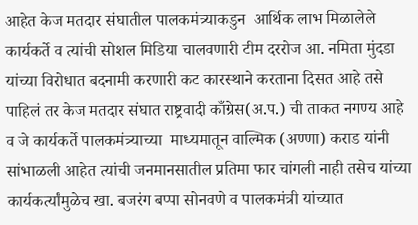आहेत केज मतदार संघातील पालकमंत्र्याकडुन  आर्थिक लाभ मिळालेले कार्यकर्ते व त्यांची सोशल मिडिया चालवणारी टीम दररोज आ. नमिता मुंदडा यांच्या विरोधात बदनामी करणारी कट कारस्थाने करताना दिसत आहे तसे पाहिलं तर केज मतदार संघात राष्ट्रवादी काँग्रेस(अ.प.) ची ताकत नगण्य आहे व जे कार्यकर्ते पालकमंत्र्याच्या  माध्यमातून वाल्मिक (अण्णा) कराड यांनी सांभाळली आहेत त्यांची जनमानसातील प्रतिमा फार चांगली नाही तसेच यांच्या कार्यकर्त्यांमुळेच खा. बजरंग बप्पा सोनवणे व पालकमंत्री यांच्यात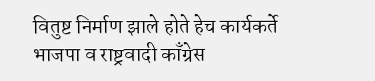वितुष्ट निर्माण झाले होते हेच कार्यकर्ते भाजपा व राष्ट्रवादी काँग्रेस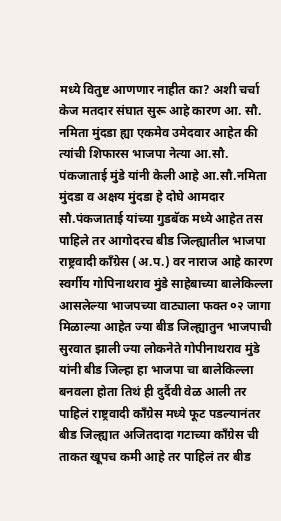मध्ये वितुष्ट आणणार नाहीत का? अशी चर्चा केज मतदार संघात सुरू आहे कारण आ. सौ. नमिता मुंदडा ह्या एकमेव उमेदवार आहेत की त्यांची शिफारस भाजपा नेत्या आ.सौ. पंकजाताई मुंडे यांनी केली आहे आ.सौ.नमिता मुंदडा व अक्षय मुंदडा हे दोघे आमदार सौ.पंकजाताई यांच्या गुडबॅक मध्ये आहेत तस पाहिले तर आगोदरच बीड जिल्ह्यातील भाजपा राष्ट्रवादी काँग्रेस (अ.प.) वर नाराज आहे कारण स्वर्गीय गोपिनाथराव मुंडे साहेबाच्या बालेकिल्ला आसलेल्या भाजपच्या वाट्याला फक्त ०२ जागा मिळाल्या आहेत ज्या बीड जिल्ह्यातुन भाजपाची सुरवात झाली ज्या लोकनेते गोपीनाथराव मुंडे यांनी बीड जिल्हा हा भाजपा चा बालेकिल्ला बनवला होता तिथं ही दुर्दैवी वेळ आली तर पाहिलं राष्ट्रवादी काँग्रेस मध्ये फूट पडल्यानंतर बीड जिल्ह्यात अजितदादा गटाच्या काँग्रेस ची ताकत खूपच कमी आहे तर पाहिलं तर बीड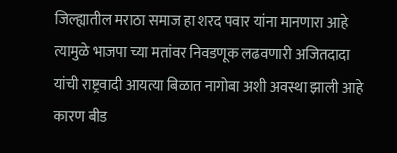जिल्ह्यातील मराठा समाज हा शरद पवार यांना मानणारा आहे त्यामुळे भाजपा च्या मतांवर निवडणूक लढवणारी अजितदादा यांची राष्ट्रवादी आयत्या बिळात नागोबा अशी अवस्था झाली आहे कारण बीड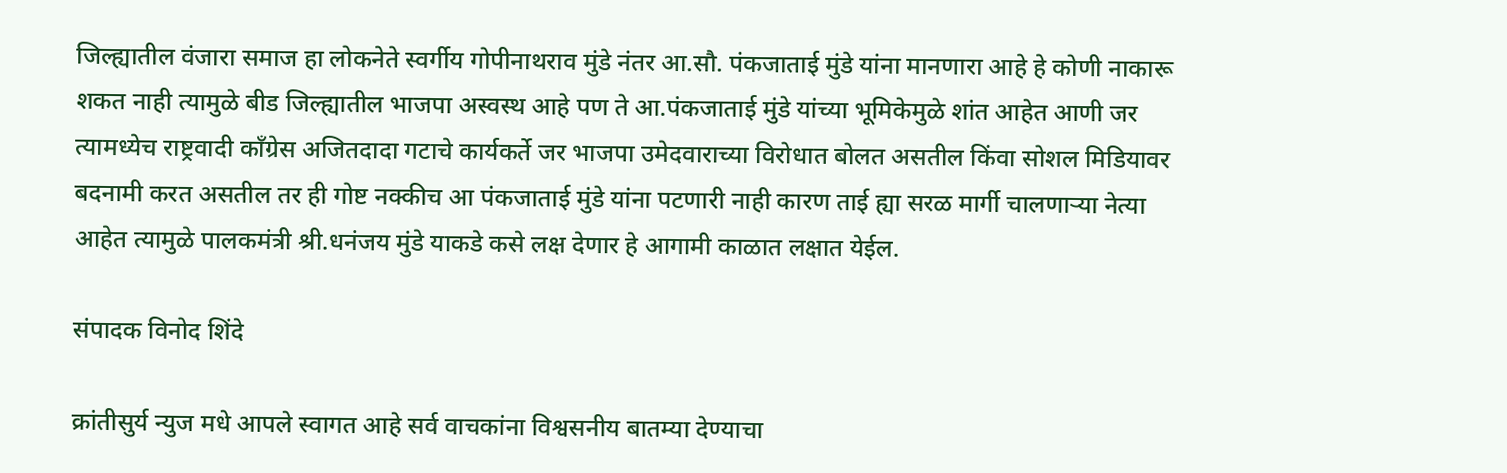जिल्ह्यातील वंजारा समाज हा लोकनेते स्वर्गीय गोपीनाथराव मुंडे नंतर आ.सौ. पंकजाताई मुंडे यांना मानणारा आहे हे कोणी नाकारू शकत नाही त्यामुळे बीड जिल्ह्यातील भाजपा अस्वस्थ आहे पण ते आ.पंकजाताई मुंडे यांच्या भूमिकेमुळे शांत आहेत आणी जर त्यामध्येच राष्ट्रवादी काँग्रेस अजितदादा गटाचे कार्यकर्ते जर भाजपा उमेदवाराच्या विरोधात बोलत असतील किंवा सोशल मिडियावर बदनामी करत असतील तर ही गोष्ट नक्कीच आ पंकजाताई मुंडे यांना पटणारी नाही कारण ताई ह्या सरळ मार्गी चालणाऱ्या नेत्या आहेत त्यामुळे पालकमंत्री श्री.धनंजय मुंडे याकडे कसे लक्ष देणार हे आगामी काळात लक्षात येईल.

संपादक विनोद शिंदे

क्रांतीसुर्य न्युज मधे आपले स्वागत आहे सर्व वाचकांना विश्वसनीय बातम्या देण्याचा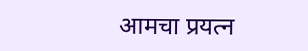आमचा प्रयत्न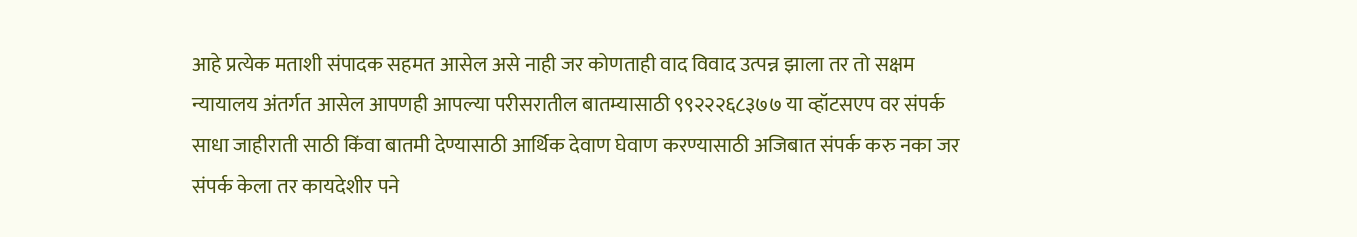आहे प्रत्येक मताशी संपादक सहमत आसेल असे नाही जर कोणताही वाद विवाद उत्पन्न झाला तर तो सक्षम न्यायालय अंतर्गत आसेल आपणही आपल्या परीसरातील बातम्यासाठी ९९२२२६८३७७ या व्हॉटसएप वर संपर्क साधा जाहीराती साठी किंवा बातमी देण्यासाठी आर्थिक देवाण घेवाण करण्यासाठी अजिबात संपर्क करु नका जर संपर्क केला तर कायदेशीर पने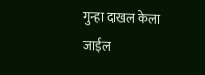गुन्हा दाखल केला जाईल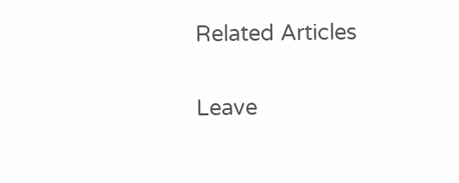Related Articles

Leave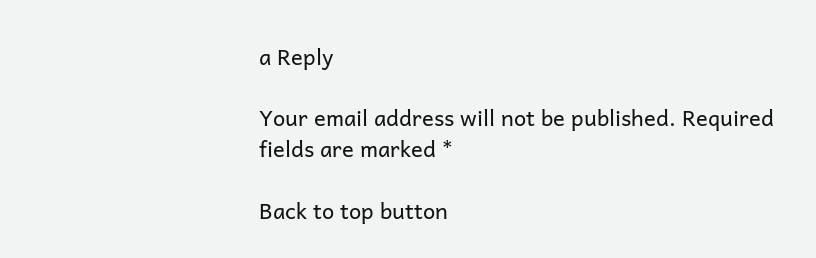a Reply

Your email address will not be published. Required fields are marked *

Back to top button